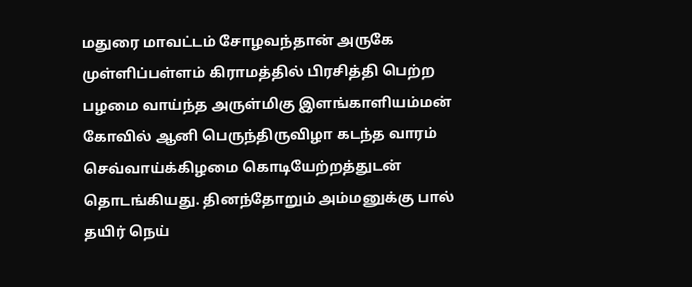மதுரை மாவட்டம் சோழவந்தான் அருகே முள்ளிப்பள்ளம் கிராமத்தில் பிரசித்தி பெற்ற பழமை வாய்ந்த அருள்மிகு இளங்காளியம்மன்
கோவில் ஆனி பெருந்திருவிழா கடந்த வாரம் செவ்வாய்க்கிழமை கொடியேற்றத்துடன் தொடங்கியது. தினந்தோறும் அம்மனுக்கு பால் தயிர் நெய்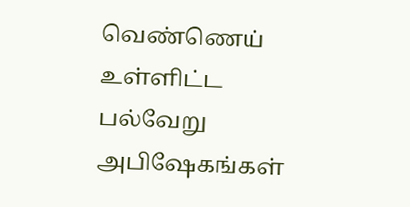வெண்ணெய் உள்ளிட்ட பல்வேறு அபிஷேகங்கள்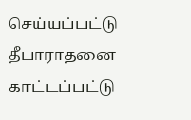செய்யப்பட்டு தீபாராதனை காட்டப்பட்டு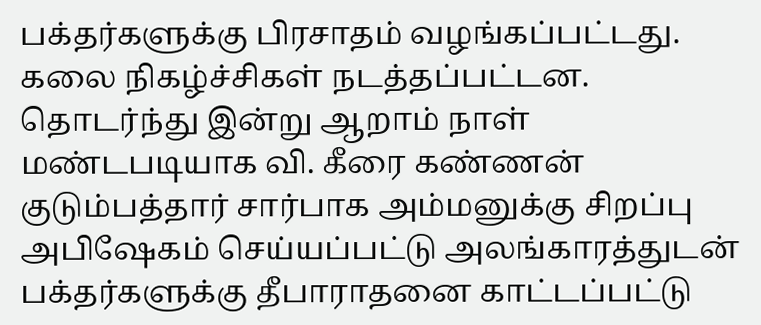பக்தர்களுக்கு பிரசாதம் வழங்கப்பட்டது. கலை நிகழ்ச்சிகள் நடத்தப்பட்டன. தொடர்ந்து இன்று ஆறாம் நாள் மண்டபடியாக வி. கீரை கண்ணன் குடும்பத்தார் சார்பாக அம்மனுக்கு சிறப்பு அபிஷேகம் செய்யப்பட்டு அலங்காரத்துடன் பக்தர்களுக்கு தீபாராதனை காட்டப்பட்டு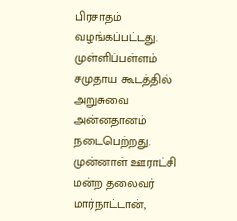பிரசாதம் வழங்கப்பட்டது. முள்ளிப்பள்ளம் சமுதாய கூடத்தில் அறுசுவை அன்னதானம் நடைபெற்றது. முன்னாள் ஊராட்சி மன்ற தலைவர் மார்நாட்டான்,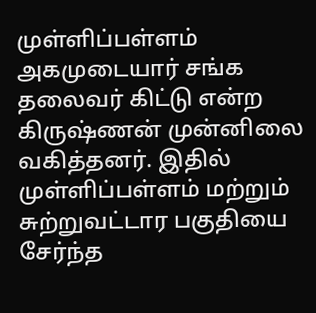முள்ளிப்பள்ளம் அகமுடையார் சங்க தலைவர் கிட்டு என்ற கிருஷ்ணன் முன்னிலை வகித்தனர். இதில் முள்ளிப்பள்ளம் மற்றும் சுற்றுவட்டார பகுதியை சேர்ந்த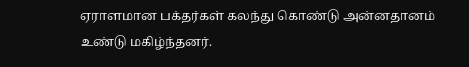ஏராளமான பக்தர்கள் கலந்து கொண்டு அன்னதானம் உண்டு மகிழ்ந்தனர்.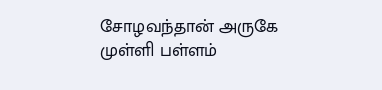சோழவந்தான் அருகே முள்ளி பள்ளம்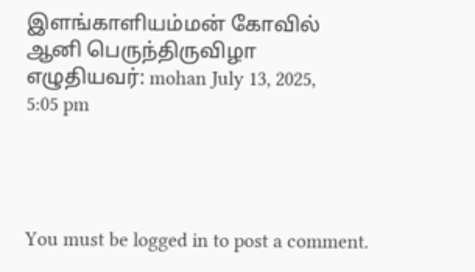இளங்காளியம்மன் கோவில் ஆனி பெருந்திருவிழா
எழுதியவர்: mohan July 13, 2025, 5:05 pm




You must be logged in to post a comment.